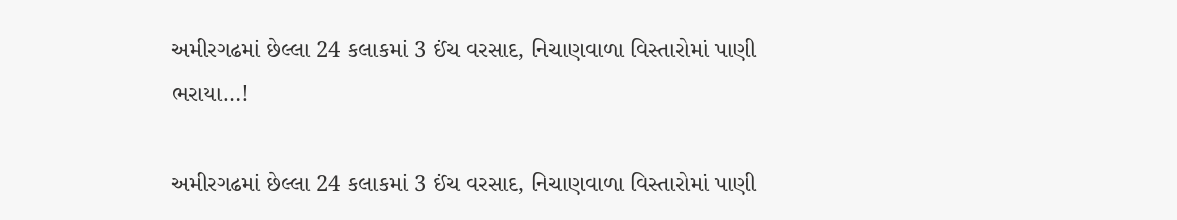અમીરગઢમાં છેલ્લા 24 કલાકમાં 3 ઈંચ વરસાદ, નિચાણવાળા વિસ્તારોમાં પાણી ભરાયા…!

અમીરગઢમાં છેલ્લા 24 કલાકમાં 3 ઈંચ વરસાદ, નિચાણવાળા વિસ્તારોમાં પાણી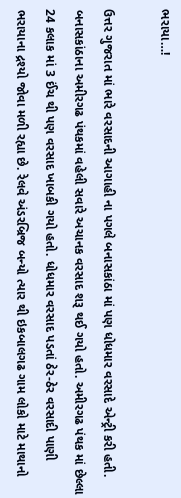ભરાયા…!

ઉત્તર ગુજરાત માં ભારે વરસાદની આગાહી ના પગલે બનાસકાંઠા માં પણ ધોધમાર વરસાદે એન્ટ્રી કરી હતી. બનાસકાંઠાના અમીરગઢ પંથકમાં વહેલી સવારે અચાનક વરસાદ શરૂ થઈ ગયો હતો. અમીરગઢ પંથક માં છેલ્લા 24 કલાક માં 3 ઈંચ થી પણ વરસાદ ખાબકી ગયો હતો. ધોધમાર વરસાદ પડતાં ઠેર-ઠેર વરસાદી પાણી ભરાયાના દ્રશ્યો જોવા મળી રહ્યા છે. રેલવે અંડરબ્રિજ બન્યો ત્યાર થી ઇકબાલગઢ ગામ લોકો માટે માથાનો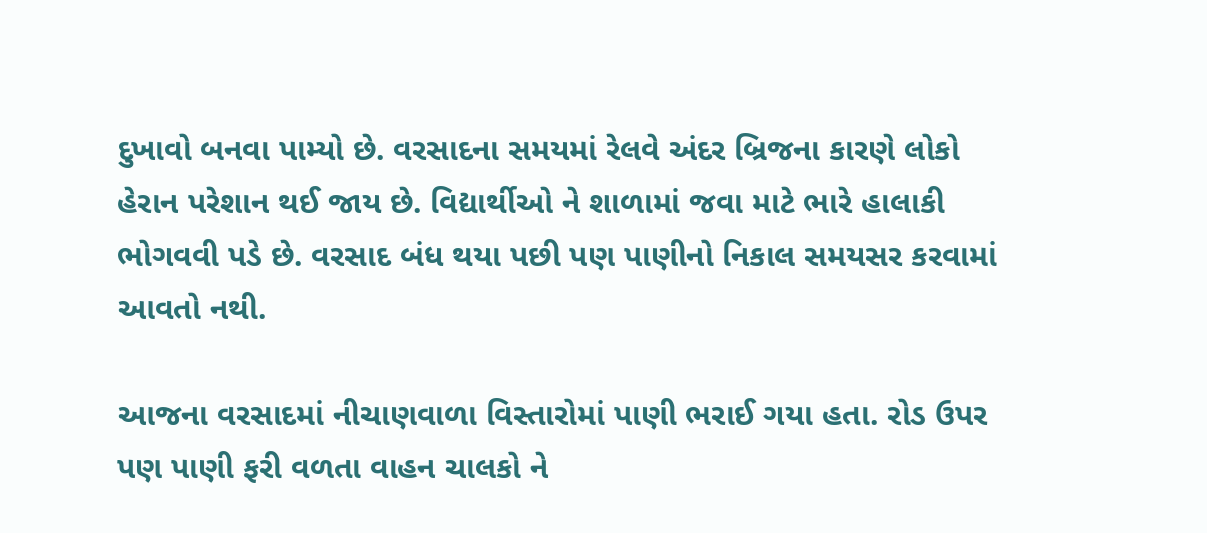દુખાવો બનવા પામ્યો છે. વરસાદના સમયમાં રેલવે અંદર બ્રિજના કારણે લોકો હેરાન પરેશાન થઈ જાય છે. વિદ્યાર્થીઓ ને શાળામાં જવા માટે ભારે હાલાકી ભોગવવી પડે છે. વરસાદ બંધ થયા પછી પણ પાણીનો નિકાલ સમયસર કરવામાં આવતો નથી.

આજના વરસાદમાં નીચાણવાળા વિસ્તારોમાં પાણી ભરાઈ ગયા હતા. રોડ ઉપર પણ પાણી ફરી વળતા વાહન ચાલકો ને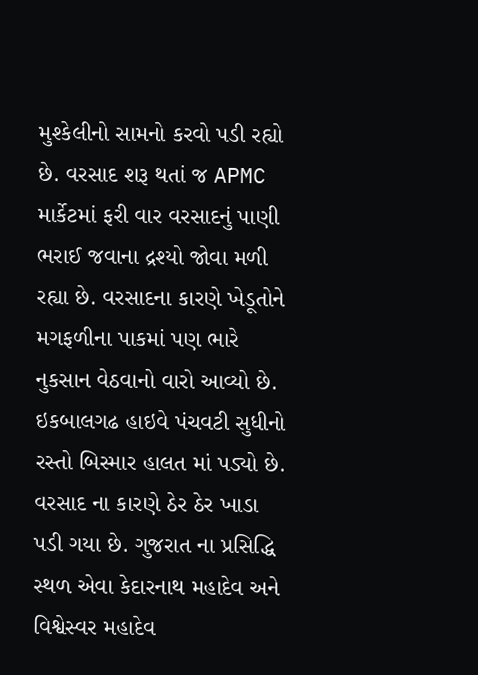મુશ્કેલીનો સામનો કરવો પડી રહ્યો છે. વરસાદ શરૂ થતાં જ APMC માર્કેટમાં ફરી વાર વરસાદનું પાણી ભરાઈ જવાના દ્રશ્યો જોવા મળી રહ્યા છે. વરસાદના કારણે ખેડૂતોને મગફળીના પાકમાં પણ ભારે નુકસાન વેઠવાનો વારો આવ્યો છે. ઇકબાલગઢ હાઇવે પંચવટી સુધીનો રસ્તો બિસ્માર હાલત માં પડ્યો છે. વરસાદ ના કારણે ઠેર ઠેર ખાડા પડી ગયા છે. ગુજરાત ના પ્રસિદ્ધિ સ્થળ એવા કેદારનાથ મહાદેવ અને વિશ્વેસ્વર મહાદેવ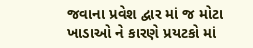જવાના પ્રવેશ દ્વાર માં જ મોટા ખાડાઓ ને કારણે પ્રયટકો માં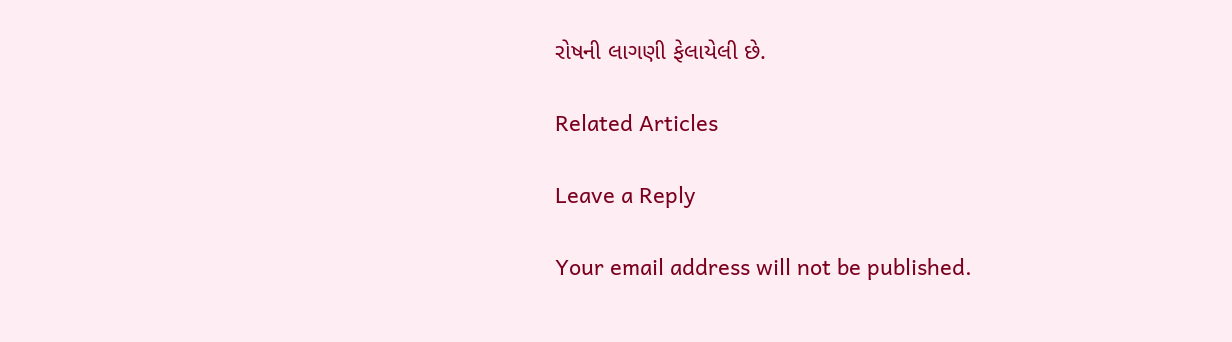રોષની લાગણી ફેલાયેલી છે.

Related Articles

Leave a Reply

Your email address will not be published.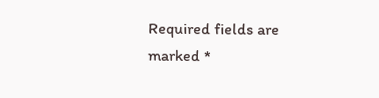Required fields are marked *